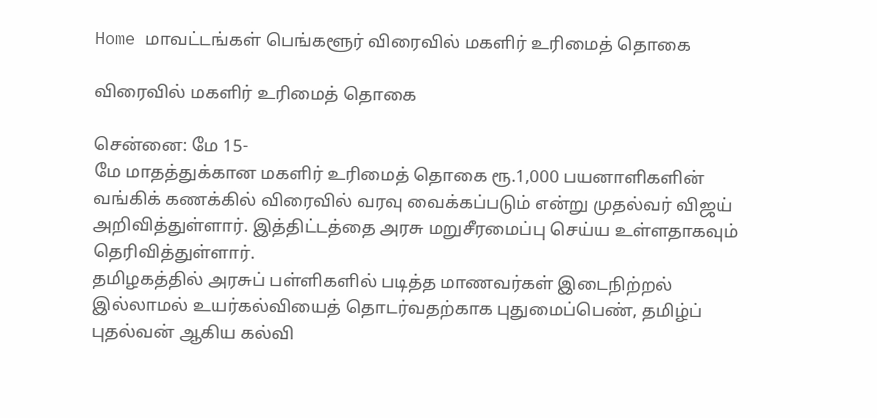Home மாவட்டங்கள் பெங்களூர் விரைவில் மகளிர் உரிமைத் தொகை

விரைவில் மகளிர் உரிமைத் தொகை

சென்னை: மே 15-
மே மாதத்துக்கான மகளிர் உரிமைத் தொகை ரூ.1,000 பயனாளிகளின் வங்கிக் கணக்கில் விரைவில் வரவு வைக்கப்படும் என்று முதல்வர் விஜய் அறிவித்துள்ளார். இத்திட்டத்தை அரசு மறுசீரமைப்பு செய்ய உள்ளதாகவும் தெரிவித்துள்ளார்.
தமிழகத்தில் அரசுப் பள்ளிகளில் படித்த மாணவர்கள் இடைநிற்றல் இல்லாமல் உயர்கல்வியைத் தொடர்வதற்காக புதுமைப்பெண், தமிழ்ப் புதல்வன் ஆகிய கல்வி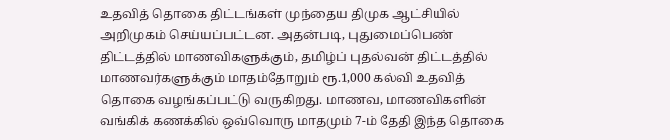உதவித் தொகை திட்டங்கள் முந்தைய திமுக ஆட்சியில் அறிமுகம் செய்யப்பட்டன. அதன்படி, புதுமைப்பெண் திட்டத்தில் மாணவிகளுக்கும், தமிழ்ப் புதல்வன் திட்டத்தில் மாணவர்களுக்கும் மாதம்தோறும் ரூ.1,000 கல்வி உதவித் தொகை வழங்கப்பட்டு வருகிறது. மாணவ, மாணவிகளின் வங்கிக் கணக்கில் ஒவ்வொரு மாதமும் 7-ம் தேதி இந்த தொகை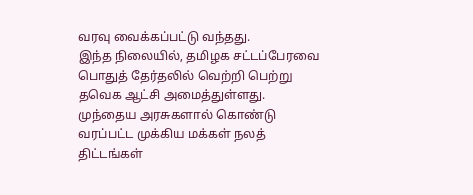வரவு வைக்கப்பட்டு வந்தது.
இந்த நிலையில், தமிழக சட்டப்பேரவை பொதுத் தேர்தலில் வெற்றி பெற்று தவெக ஆட்சி அமைத்துள்ளது. முந்தைய அரசுகளால் கொண்டு வரப்பட்ட முக்கிய மக்கள் நலத் திட்டங்கள்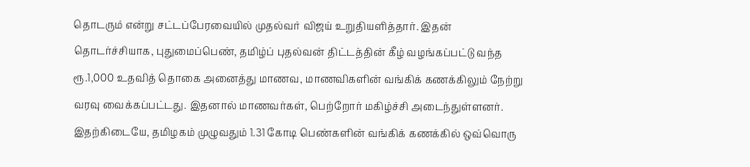தொடரும் என்று சட்டப்பேரவையில் முதல்வர் விஜய் உறுதியளித்தார். இதன் தொடர்ச்சியாக, புதுமைப்பெண், தமிழ்ப் புதல்வன் திட்டத்தின் கீழ் வழங்கப்பட்டு வந்த ரூ.1,000 உதவித் தொகை அனைத்து மாணவ, மாணவிகளின் வங்கிக் கணக்கிலும் நேற்று வரவு வைக்கப்பட்டது. இதனால் மாணவர்கள், பெற்றோர் மகிழ்ச்சி அடைந்துள்ளனர்.
இதற்கிடையே, தமிழகம் முழுவதும் 1.31 கோடி பெண்களின் வங்கிக் கணக்கில் ஒவ்வொரு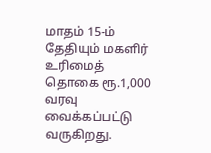மாதம் 15-ம் தேதியும் மகளிர் உரிமைத் தொகை ரூ.1,000 வரவு வைக்கப்பட்டு வருகிறது.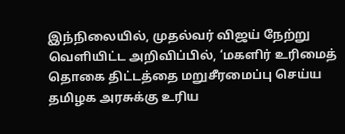இந்நிலையில், முதல்வர் விஜய் நேற்று வெளியிட்ட அறிவிப்பில், ‘மகளிர் உரிமைத் தொகை திட்டத்தை மறுசீரமைப்பு செய்ய தமிழக அரசுக்கு உரிய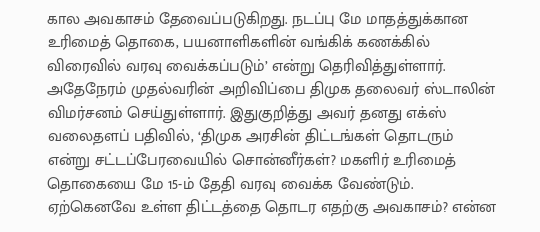கால அவகாசம் தேவைப்படுகிறது. நடப்பு மே மாதத்துக்கான உரிமைத் தொகை, பயனாளிகளின் வங்கிக் கணக்கில் விரைவில் வரவு வைக்கப்படும்’ என்று தெரிவித்துள்ளார்.
அதேநேரம் முதல்வரின் அறிவிப்பை திமுக தலைவர் ஸ்டாலின் விமர்சனம் செய்துள்ளார். இதுகுறித்து அவர் தனது எக்ஸ் வலைதளப் பதிவில், ‘திமுக அரசின் திட்டங்கள் தொடரும் என்று சட்டப்பேரவையில் சொன்னீர்கள்? மகளிர் உரிமைத் தொகையை மே 15-ம் தேதி வரவு வைக்க வேண்டும். ஏற்கெனவே உள்ள திட்டத்தை தொடர எதற்கு அவகாசம்? என்ன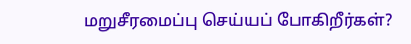மறுசீரமைப்பு செய்யப் போகிறீர்கள்?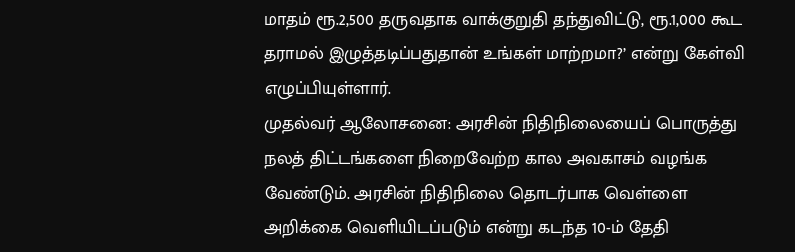மாதம் ரூ.2,500 தருவதாக வாக்குறுதி தந்துவிட்டு, ரூ.1,000 கூட தராமல் இழுத்தடிப்பதுதான் உங்கள் மாற்றமா?’ என்று கேள்வி எழுப்பியுள்ளார்.
முதல்வர் ஆலோசனை: அரசின் நிதிநிலையைப் பொருத்து நலத் திட்டங்களை நிறைவேற்ற கால அவகாசம் வழங்க வேண்டும். அரசின் நிதிநிலை தொடர்பாக வெள்ளை அறிக்கை வெளியிடப்படும் என்று கடந்த 10-ம் தேதி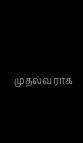முதல்வராக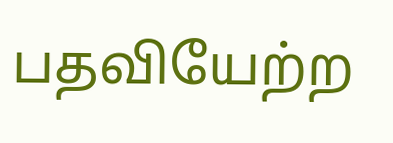பதவியேற்ற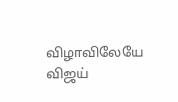விழாவிலேயே விஜய்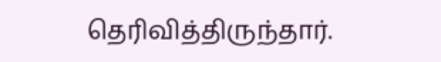தெரிவித்திருந்தார்.